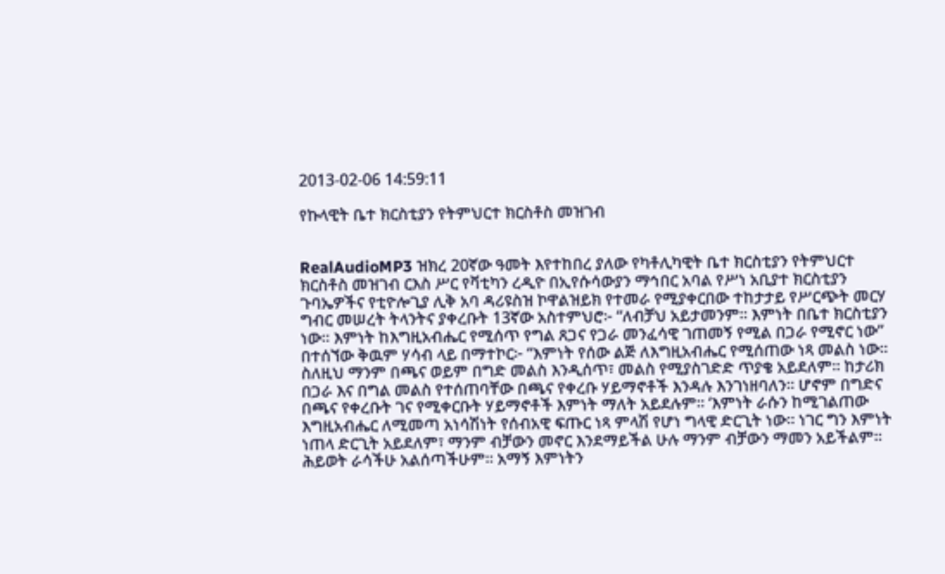2013-02-06 14:59:11

የኩላዊት ቤተ ክርስቲያን የትምህርተ ክርስቶስ መዝገብ


RealAudioMP3 ዝክረ 20ኛው ዓመት እየተከበረ ያለው የካቶሊካዊት ቤተ ክርስቲያን የትምህርተ ክርስቶስ መዝገብ ርእስ ሥር የቫቲካን ረዲዮ በኢየሱሳውያን ማኅበር አባል የሥነ አቢያተ ክርስቲያን ጉባኤዎችና የቲዮሎጊያ ሊቅ አባ ዳሪዩስዝ ኮዋልዝይክ የተመራ የሚያቀርበው ተከታታይ የሥርጭት መርሃ ግብር መሠረት ትላንትና ያቀረቡት 13ኛው አስተምህሮ፦ “ለብቻህ አይታመንም። እምነት በቤተ ክርስቲያን ነው። እምነት ከእግዚአብሔር የሚሰጥ የግል ጸጋና የጋራ መንፈሳዊ ገጠመኝ የሚል በጋራ የሚኖር ነው” በተሰኘው ቅዉም ሃሳብ ላይ በማተኮር፦ “እምነት የሰው ልጅ ለእግዚአብሔር የሚሰጠው ነጻ መልስ ነው። ስለዚህ ማንም በጫና ወይም በግድ መልስ እንዲሰጥ፣ መልስ የሚያስገድድ ጥያቄ አይደለም። ከታሪክ በጋራ እና በግል መልስ የተሰጠባቸው በጫና የቀረቡ ሃይማኖቶች እንዳሉ እንገነዘባለን። ሆኖም በግድና በጫና የቀረቡት ገና የሚቀርቡት ሃይማኖቶች እምነት ማለት አይደሉም። ‘እምነት ራሱን ከሚገልጠው እግዚአብሔር ለሚመጣ አነሳሽነት የሰብአዊ ፍጡር ነጻ ምላሽ የሆነ ግላዊ ድርጊት ነው። ነገር ግን እምነት ነጠላ ድርጊት አይደለም፣ ማንም ብቻውን መኖር እንደማይችል ሁሉ ማንም ብቻውን ማመን አይችልም። ሕይወት ራሳችሁ አልሰጣችሁም። አማኝ እምነትን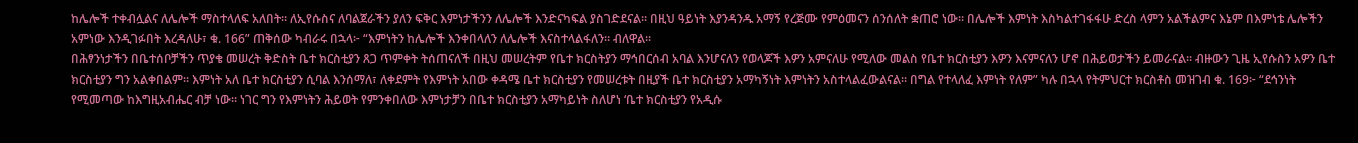ከሌሎች ተቀብሏልና ለሌሎች ማስተላለፍ አለበት። ለኢየሱስና ለባልጀራችን ያለን ፍቅር እምነታችንን ለሌሎች እንድናካፍል ያስገድደናል። በዚህ ዓይነት እያንዳንዱ አማኝ የረጅሙ የምዕመናን ሰንሰለት ቋጠሮ ነው። በሌሎች እምነት እስካልተገፋፋሁ ድረስ ላምን አልችልምና እኔም በእምነቴ ሌሎችን አምነው እንዲገፉበት እረዳለሁ፣ ቁ. 166” ጠቅሰው ካብራሩ በኋላ፦ “እምነትን ከሌሎች እንቀበላለን ለሌሎች እናስተላልፋለን። ብለዋል።
በሕፃንነታችን በቤተሰቦቻችን ጥያቄ መሠረት ቅድስት ቤተ ክርስቲያን ጸጋ ጥምቀት ትሰጠናለች በዚህ መሠረትም የቤተ ክርስትያን ማኅበርሰብ አባል እንሆናለን የወላጆች እዎን አምናለሁ የሚለው መልስ የቤተ ክርስቲያን እዎን እናምናለን ሆኖ በሕይወታችን ይመራናል። ብዙውን ጊዜ ኢየሱስን አዎን ቤተ ክርስቲያን ግን አልቀበልም። እምነት አለ ቤተ ክርስቲያን ሲባል እንሰማለ፣ ለቀደምት የእምነት አበው ቀዳሜ ቤተ ክርስቲያን የመሠረቱት በዚያች ቤተ ክርስቲያን አማካኝነት እምነትን አስተላልፈውልናል። በግል የተላለፈ እምነት የለም” ካሉ በኋላ የትምህርተ ክርስቶስ መዝገብ ቁ. 169፦ “ደኅንነት የሚመጣው ከእግዚአብሔር ብቻ ነው። ነገር ግን የእምነትን ሕይወት የምንቀበለው እምነታቻን በቤተ ክርስቲያን አማካይነት ስለሆነ ‘ቤተ ክርስቲያን የአዲሱ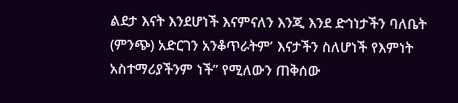ልደታ እናት እንደሆነች እናምናለን እንጂ እንደ ድኅነታችን ባለቤት (ምንጭ) አድርገን አንቆጥራትም’ እናታችን ስለሆነች የእምነት አስተማሪያችንም ነች” የሚለውን ጠቅሰው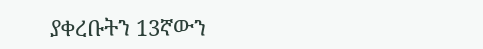ያቀረቡትን 13ኛውን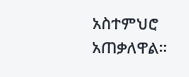አስተምህሮ አጠቃለዋል።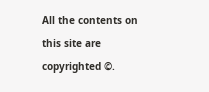All the contents on this site are copyrighted ©.